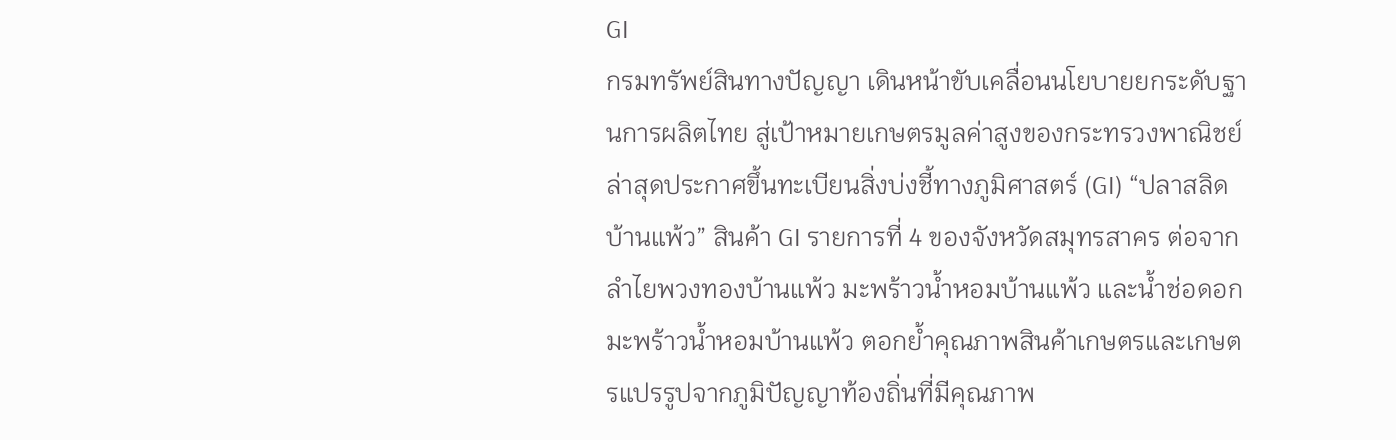GI
กรมทรัพย์สินทางปัญญา เดินหน้าขับเคลื่อนนโยบายยกระดับฐานการผลิตไทย สู่เป้าหมายเกษตรมูลค่าสูงของกระทรวงพาณิชย์ ล่าสุดประกาศขึ้นทะเบียนสิ่งบ่งชี้ทางภูมิศาสตร์ (GI) “ปลาสลิดบ้านแพ้ว” สินค้า GI รายการที่ 4 ของจังหวัดสมุทรสาคร ต่อจากลำไยพวงทองบ้านแพ้ว มะพร้าวน้ำหอมบ้านแพ้ว และน้ำช่อดอกมะพร้าวน้ำหอมบ้านแพ้ว ตอกย้ำคุณภาพสินค้าเกษตรและเกษตรแปรรูปจากภูมิปัญญาท้องถิ่นที่มีคุณภาพ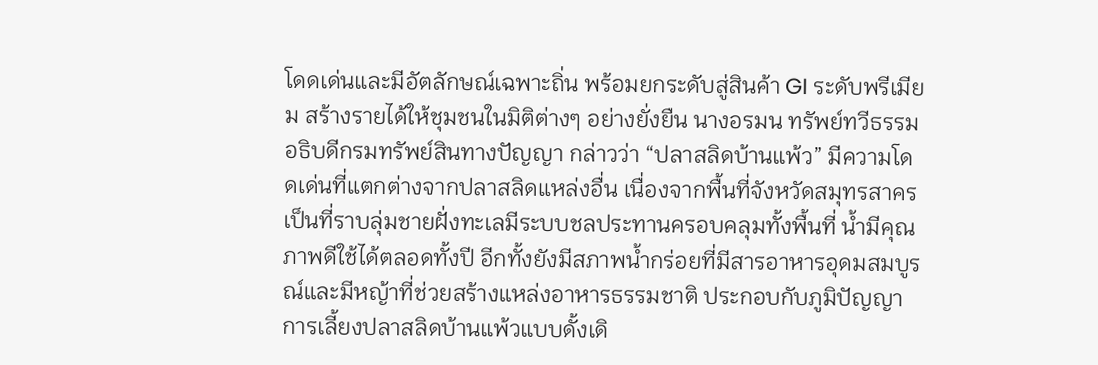โดดเด่นและมีอัตลักษณ์เฉพาะถิ่น พร้อมยกระดับสู่สินค้า GI ระดับพรีเมียม สร้างรายได้ให้ชุมชนในมิติต่างๆ อย่างยั่งยืน นางอรมน ทรัพย์ทวีธรรม อธิบดีกรมทรัพย์สินทางปัญญา กล่าวว่า “ปลาสลิดบ้านแพ้ว” มีความโดดเด่นที่แตกต่างจากปลาสลิดแหล่งอื่น เนื่องจากพื้นที่จังหวัดสมุทรสาครเป็นที่ราบลุ่มชายฝั่งทะเลมีระบบชลประทานครอบคลุมทั้งพื้นที่ น้ำมีคุณภาพดีใช้ได้ตลอดทั้งปี อีกทั้งยังมีสภาพน้ำกร่อยที่มีสารอาหารอุดมสมบูรณ์และมีหญ้าที่ช่วยสร้างแหล่งอาหารธรรมชาติ ประกอบกับภูมิปัญญาการเลี้ยงปลาสลิดบ้านแพ้วแบบดั้งเดิ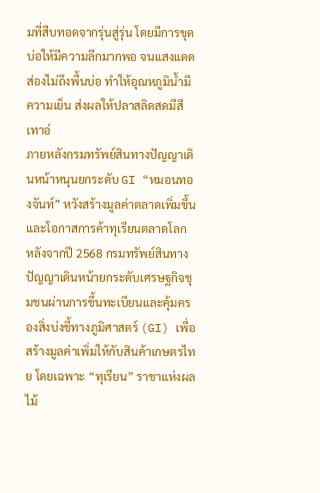มที่สืบทอดจากรุ่นสู่รุ่น โดยมีการขุดบ่อให้มีความลึกมากพอ จนแสงแดดส่องไม่ถึงพื้นบ่อ ทำให้อุณหภูมิน้ำมีความเย็น ส่งผลให้ปลาสลิดสดมีสีเทาอ่
ภายหลังกรมทรัพย์สินทางปัญญาเดินหน้าหนุนยกระดับ GI “หมอนทองจันท์” หวังสร้างมูลค่าตลาดเพิ่มขึ้นและโอกาสการค้าทุเรียนตลาดโลก หลังจากปี 2568 กรมทรัพย์สินทางปัญญาเดินหน้ายกระดับเศรษฐกิจชุมชนผ่านการขึ้นทะเบียนและคุ้มครองสิ่งบ่งชี้ทางภูมิศาสตร์ (GI) เพื่อสร้างมูลค่าเพิ่มให้กับสินค้าเกษตรไทย โดยเฉพาะ “ทุเรียน” ราชาแห่งผลไม้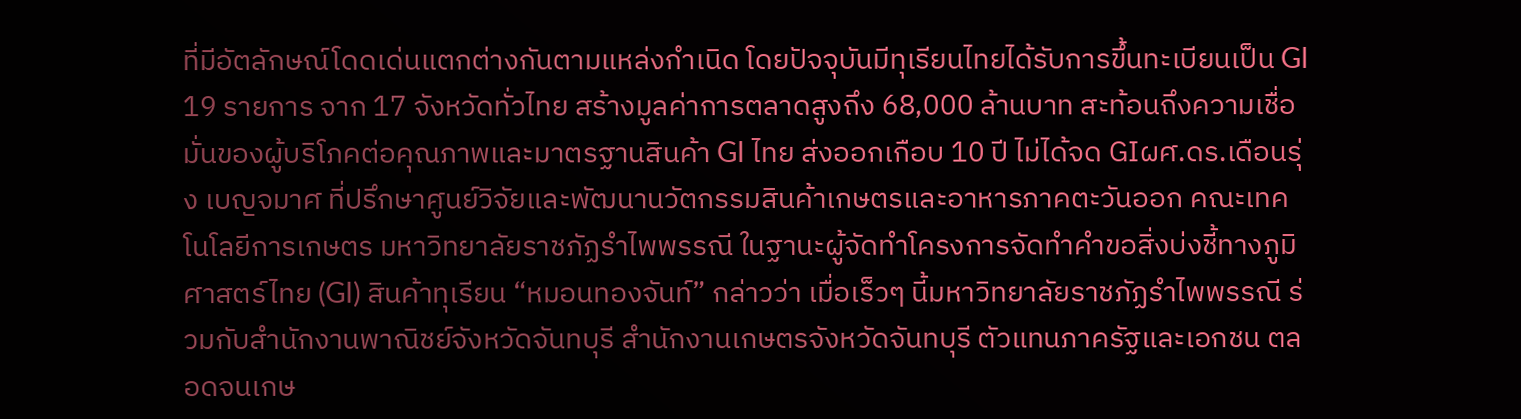ที่มีอัตลักษณ์โดดเด่นแตกต่างกันตามแหล่งกำเนิด โดยปัจจุบันมีทุเรียนไทยได้รับการขึ้นทะเบียนเป็น GI 19 รายการ จาก 17 จังหวัดทั่วไทย สร้างมูลค่าการตลาดสูงถึง 68,000 ล้านบาท สะท้อนถึงความเชื่อมั่นของผู้บริโภคต่อคุณภาพและมาตรฐานสินค้า GI ไทย ส่งออกเกือบ 10 ปี ไม่ได้จด GIผศ.ดร.เดือนรุ่ง เบญจมาศ ที่ปรึกษาศูนย์วิจัยและพัฒนานวัตกรรมสินค้าเกษตรและอาหารภาคตะวันออก คณะเทคโนโลยีการเกษตร มหาวิทยาลัยราชภัฏรำไพพรรณี ในฐานะผู้จัดทำโครงการจัดทำคำขอสิ่งบ่งชี้ทางภูมิศาสตร์ไทย (GI) สินค้าทุเรียน “หมอนทองจันท์” กล่าวว่า เมื่อเร็วๆ นี้มหาวิทยาลัยราชภัฏรำไพพรรณี ร่วมกับสำนักงานพาณิชย์จังหวัดจันทบุรี สำนักงานเกษตรจังหวัดจันทบุรี ตัวแทนภาครัฐและเอกชน ตลอดจนเกษ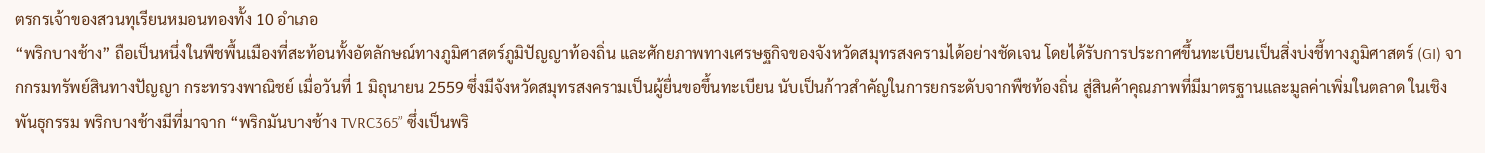ตรกรเจ้าของสวนทุเรียนหมอนทองทั้ง 10 อำเภอ
“พริกบางช้าง” ถือเป็นหนึ่งในพืชพื้นเมืองที่สะท้อนทั้งอัตลักษณ์ทางภูมิศาสตร์ภูมิปัญญาท้องถิ่น และศักยภาพทางเศรษฐกิจของจังหวัดสมุทรสงครามได้อย่างชัดเจน โดยได้รับการประกาศขึ้นทะเบียนเป็นสิ่งบ่งชี้ทางภูมิศาสตร์ (GI) จากกรมทรัพย์สินทางปัญญา กระทรวงพาณิชย์ เมื่อวันที่ 1 มิถุนายน 2559 ซึ่งมีจังหวัดสมุทรสงครามเป็นผู้ยื่นขอขึ้นทะเบียน นับเป็นก้าวสำคัญในการยกระดับจากพืชท้องถิ่น สู่สินค้าคุณภาพที่มีมาตรฐานและมูลค่าเพิ่มในตลาด ในเชิงพันธุกรรม พริกบางช้างมีที่มาจาก “พริกมันบางช้าง TVRC365” ซึ่งเป็นพริ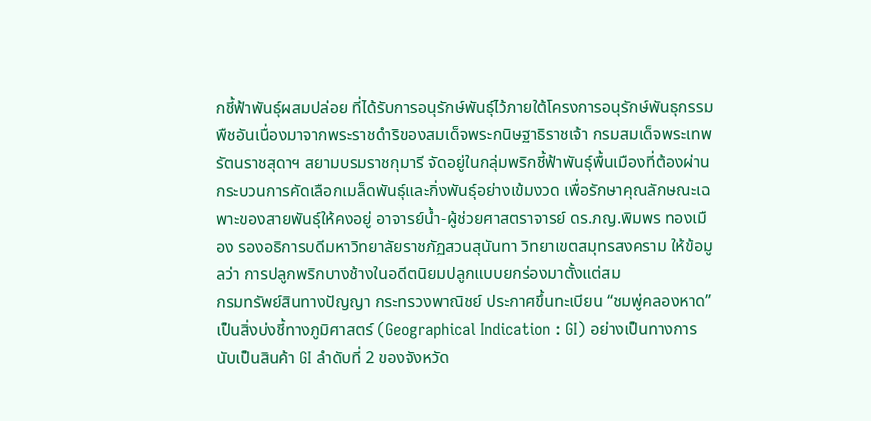กชี้ฟ้าพันธุ์ผสมปล่อย ที่ได้รับการอนุรักษ์พันธุ์ไว้ภายใต้โครงการอนุรักษ์พันธุกรรมพืชอันเนื่องมาจากพระราชดำริของสมเด็จพระกนิษฐาธิราชเจ้า กรมสมเด็จพระเทพรัตนราชสุดาฯ สยามบรมราชกุมารี จัดอยู่ในกลุ่มพริกชี้ฟ้าพันธุ์พื้นเมืองที่ต้องผ่านกระบวนการคัดเลือกเมล็ดพันธุ์และกิ่งพันธุ์อย่างเข้มงวด เพื่อรักษาคุณลักษณะเฉพาะของสายพันธุ์ให้คงอยู่ อาจารย์น้ำ-ผู้ช่วยศาสตราจารย์ ดร.ภญ.พิมพร ทองเมือง รองอธิการบดีมหาวิทยาลัยราชภัฏสวนสุนันทา วิทยาเขตสมุทรสงคราม ให้ข้อมูลว่า การปลูกพริกบางช้างในอดีตนิยมปลูกแบบยกร่องมาตั้งแต่สม
กรมทรัพย์สินทางปัญญา กระทรวงพาณิชย์ ประกาศขึ้นทะเบียน “ชมพู่คลองหาด” เป็นสิ่งบ่งชี้ทางภูมิศาสตร์ (Geographical Indication : GI) อย่างเป็นทางการ นับเป็นสินค้า GI ลำดับที่ 2 ของจังหวัด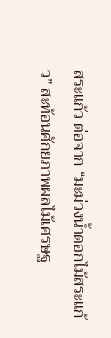สระแก้ว ต่อจาก “มะม่วงน้ำดอกไม้สระแก้ว” สะท้อนศักยภาพผลไม้เศรษฐ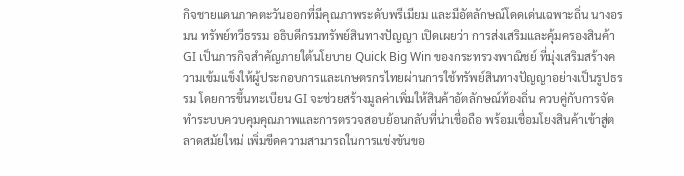กิจชายแดนภาคตะวันออกที่มีคุณภาพระดับพรีเมียม และมีอัตลักษณ์โดดเด่นเฉพาะถิ่น นางอรมน ทรัพย์ทวีธรรม อธิบดีกรมทรัพย์สินทางปัญญา เปิดเผยว่า การส่งเสริมและคุ้มครองสินค้า GI เป็นภารกิจสำคัญภายใต้นโยบาย Quick Big Win ของกระทรวงพาณิชย์ ที่มุ่งเสริมสร้างความเข้มแข็งให้ผู้ประกอบการและเกษตรกรไทยผ่านการใช้ทรัพย์สินทางปัญญาอย่างเป็นรูปธรรม โดยการขึ้นทะเบียน GI จะช่วยสร้างมูลค่าเพิ่มให้สินค้าอัตลักษณ์ท้องถิ่น ควบคู่กับการจัดทำระบบควบคุมคุณภาพและการตรวจสอบย้อนกลับที่น่าเชื่อถือ พร้อมเชื่อมโยงสินค้าเข้าสู่ตลาดสมัยใหม่ เพิ่มขีดความสามารถในการแข่งขันขอ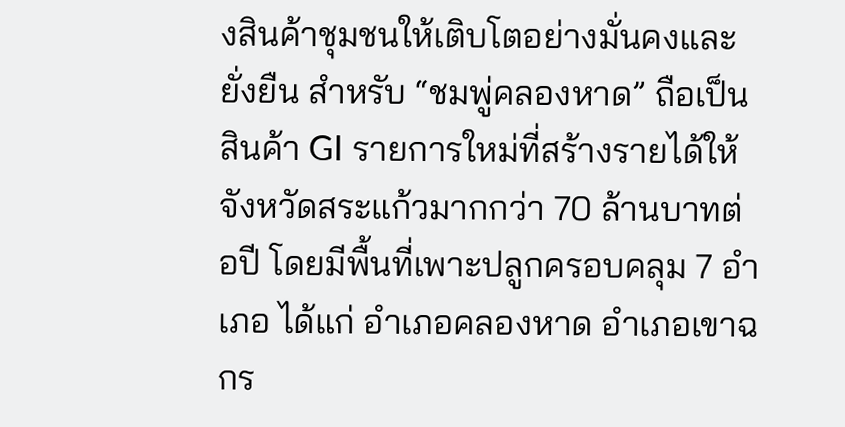งสินค้าชุมชนให้เติบโตอย่างมั่นคงและยั่งยืน สำหรับ “ชมพู่คลองหาด” ถือเป็นสินค้า GI รายการใหม่ที่สร้างรายได้ให้จังหวัดสระแก้วมากกว่า 70 ล้านบาทต่อปี โดยมีพื้นที่เพาะปลูกครอบคลุม 7 อำเภอ ได้แก่ อำเภอคลองหาด อำเภอเขาฉกร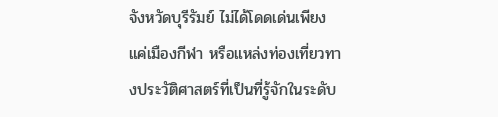จังหวัดบุรีรัมย์ ไม่ได้โดดเด่นเพียงแค่เมืองกีฬา หรือแหล่งท่องเที่ยวทางประวัติศาสตร์ที่เป็นที่รู้จักในระดับ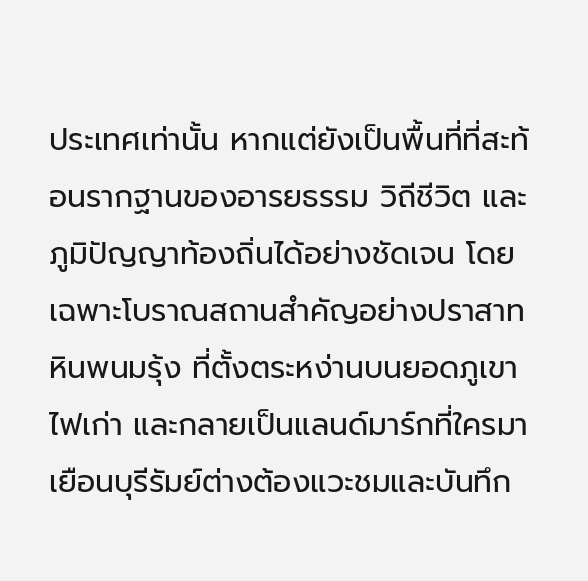ประเทศเท่านั้น หากแต่ยังเป็นพื้นที่ที่สะท้อนรากฐานของอารยธรรม วิถีชีวิต และภูมิปัญญาท้องถิ่นได้อย่างชัดเจน โดยเฉพาะโบราณสถานสำคัญอย่างปราสาทหินพนมรุ้ง ที่ตั้งตระหง่านบนยอดภูเขาไฟเก่า และกลายเป็นแลนด์มาร์กที่ใครมาเยือนบุรีรัมย์ต่างต้องแวะชมและบันทึก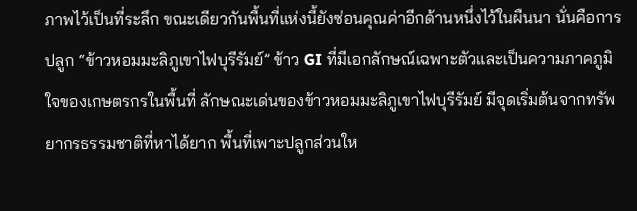ภาพไว้เป็นที่ระลึก ขณะเดียวกันพื้นที่แห่งนี้ยังซ่อนคุณค่าอีกด้านหนึ่งไว้ในผืนนา นั่นคือการปลูก “ข้าวหอมมะลิภูเขาไฟบุรีรัมย์” ข้าว GI ที่มีเอกลักษณ์เฉพาะตัวและเป็นความภาคภูมิใจของเกษตรกรในพื้นที่ ลักษณะเด่นของข้าวหอมมะลิภูเขาไฟบุรีรัมย์ มีจุดเริ่มต้นจากทรัพยากรธรรมชาติที่หาได้ยาก พื้นที่เพาะปลูกส่วนให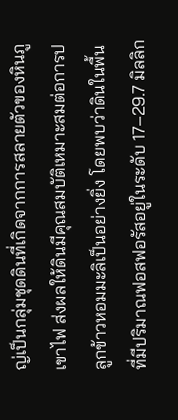ญ่เป็นกลุ่มชุดดินที่เกิดจากการสลายตัวของหินภูเขาไฟ ส่งผลให้ดินมีคุณสมบัติเหมาะสมต่อการปลูกข้าวหอมมะลิเป็นอย่างยิ่ง โดยพบว่าดินในพื้นที่มีปริมาณฟอสฟอรัสอยู่ในระดับ 17–29.7 มิลลิก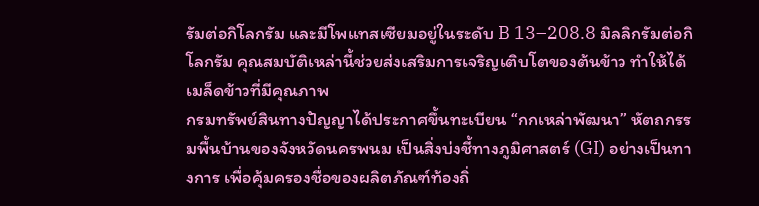รัมต่อกิโลกรัม และมีโพแทสเซียมอยู่ในระดับ B 13–208.8 มิลลิกรัมต่อกิโลกรัม คุณสมบัติเหล่านี้ช่วยส่งเสริมการเจริญเติบโตของต้นข้าว ทำให้ได้เมล็ดข้าวที่มีคุณภาพ
กรมทรัพย์สินทางปัญญาได้ประกาศขึ้นทะเบียน “กกเหล่าพัฒนา” หัตถกรรมพื้นบ้านของจังหวัดนครพนม เป็นสิ่งบ่งชี้ทางภูมิศาสตร์ (GI) อย่างเป็นทางการ เพื่อคุ้มครองชื่อของผลิตภัณฑ์ท้องถิ่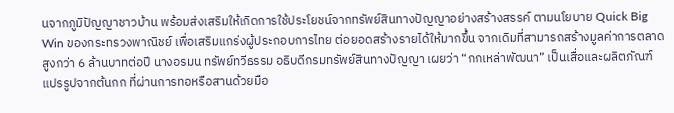นจากภูมิปัญญาชาวบ้าน พร้อมส่งเสริมให้เกิดการใช้ประโยชน์จากทรัพย์สินทางปัญญาอย่างสร้างสรรค์ ตามนโยบาย Quick Big Win ของกระทรวงพาณิชย์ เพื่อเสริมแกร่งผู้ประกอบการไทย ต่อยอดสร้างรายได้ให้มากขึ้น จากเดิมที่สามารถสร้างมูลค่าการตลาดสูงกว่า 6 ล้านบาทต่อปี นางอรมน ทรัพย์ทวีธรรม อธิบดีกรมทรัพย์สินทางปัญญา เผยว่า “กกเหล่าพัฒนา” เป็นเสื่อและผลิตภัณฑ์แปรรูปจากต้นกก ที่ผ่านการทอหรือสานด้วยมือ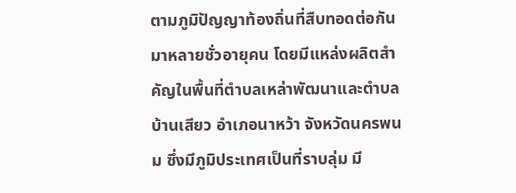ตามภูมิปัญญาท้องถิ่นที่สืบทอดต่อกันมาหลายชั่วอายุคน โดยมีแหล่งผลิตสำคัญในพื้นที่ตำบลเหล่าพัฒนาและตำบลบ้านเสียว อำเภอนาหว้า จังหวัดนครพนม ซึ่งมีภูมิประเทศเป็นที่ราบลุ่ม มี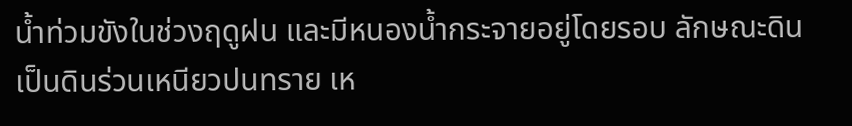น้ำท่วมขังในช่วงฤดูฝน และมีหนองน้ำกระจายอยู่โดยรอบ ลักษณะดินเป็นดินร่วนเหนียวปนทราย เห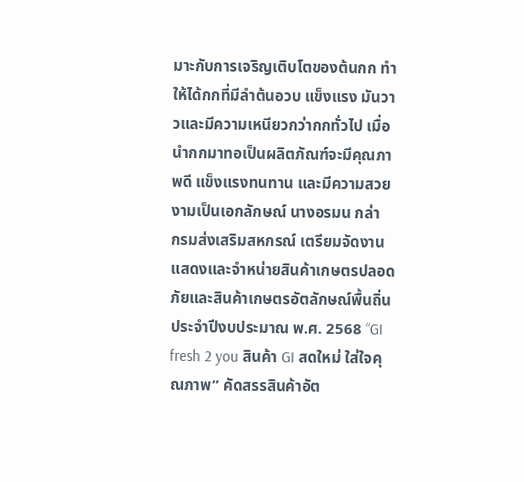มาะกับการเจริญเติบโตของต้นกก ทำให้ได้กกที่มีลำต้นอวบ แข็งแรง มันวาวและมีความเหนียวกว่ากกทั่วไป เมื่อนำกกมาทอเป็นผลิตภัณฑ์จะมีคุณภาพดี แข็งแรงทนทาน และมีความสวยงามเป็นเอกลักษณ์ นางอรมน กล่า
กรมส่งเสริมสหกรณ์ เตรียมจัดงานแสดงและจำหน่ายสินค้าเกษตรปลอดภัยและสินค้าเกษตรอัตลักษณ์พื้นถิ่น ประจำปีงบประมาณ พ.ศ. 2568 “GI fresh 2 you สินค้า GI สดใหม่ ใส่ใจคุณภาพ” คัดสรรสินค้าอัต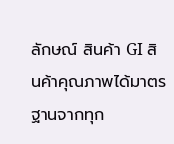ลักษณ์ สินค้า GI สินค้าคุณภาพได้มาตรฐานจากทุก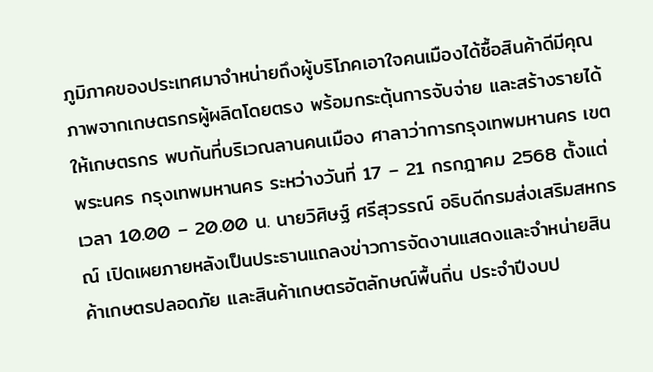ภูมิภาคของประเทศมาจำหน่ายถึงผู้บริโภคเอาใจคนเมืองได้ซื้อสินค้าดีมีคุณภาพจากเกษตรกรผู้ผลิตโดยตรง พร้อมกระตุ้นการจับจ่าย และสร้างรายได้ให้เกษตรกร พบกันที่บริเวณลานคนเมือง ศาลาว่าการกรุงเทพมหานคร เขตพระนคร กรุงเทพมหานคร ระหว่างวันที่ 17 – 21 กรกฎาคม 2568 ตั้งแต่เวลา 10.00 – 20.00 น. นายวิศิษฐ์ ศรีสุวรรณ์ อธิบดีกรมส่งเสริมสหกรณ์ เปิดเผยภายหลังเป็นประธานแถลงข่าวการจัดงานแสดงและจำหน่ายสินค้าเกษตรปลอดภัย และสินค้าเกษตรอัตลักษณ์พื้นถิ่น ประจำปีงบป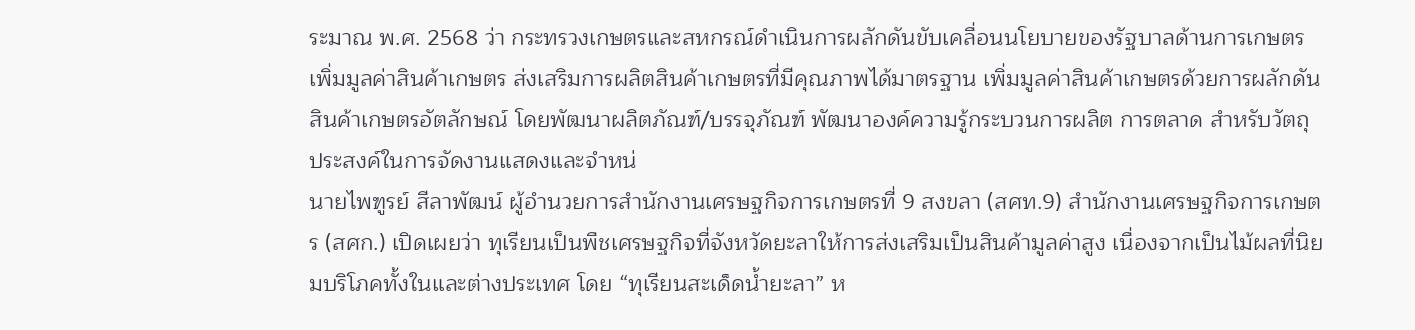ระมาณ พ.ศ. 2568 ว่า กระทรวงเกษตรและสหกรณ์ดำเนินการผลักดันขับเคลื่อนนโยบายของรัฐบาลด้านการเกษตร เพิ่มมูลค่าสินค้าเกษตร ส่งเสริมการผลิตสินค้าเกษตรที่มีคุณภาพได้มาตรฐาน เพิ่มมูลค่าสินค้าเกษตรด้วยการผลักดันสินค้าเกษตรอัตลักษณ์ โดยพัฒนาผลิตภัณฑ์/บรรจุภัณฑ์ พัฒนาองค์ความรู้กระบวนการผลิต การตลาด สำหรับวัตถุประสงค์ในการจัดงานแสดงและจำหน่
นายไพฑูรย์ สีลาพัฒน์ ผู้อำนวยการสำนักงานเศรษฐกิจการเกษตรที่ 9 สงขลา (สศท.9) สำนักงานเศรษฐกิจการเกษตร (สศก.) เปิดเผยว่า ทุเรียนเป็นพืชเศรษฐกิจที่จังหวัดยะลาให้การส่งเสริมเป็นสินค้ามูลค่าสูง เนื่องจากเป็นไม้ผลที่นิยมบริโภคทั้งในและต่างประเทศ โดย “ทุเรียนสะเด็ดน้ำยะลา” ห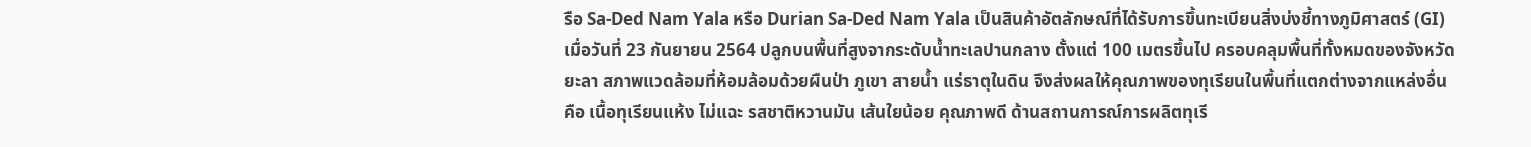รือ Sa-Ded Nam Yala หรือ Durian Sa-Ded Nam Yala เป็นสินค้าอัตลักษณ์ที่ได้รับการขึ้นทะเบียนสิ่งบ่งชี้ทางภูมิศาสตร์ (GI) เมื่อวันที่ 23 กันยายน 2564 ปลูกบนพื้นที่สูงจากระดับน้ำทะเลปานกลาง ตั้งแต่ 100 เมตรขึ้นไป ครอบคลุมพื้นที่ทั้งหมดของจังหวัดยะลา สภาพแวดล้อมที่ห้อมล้อมด้วยผืนป่า ภูเขา สายน้ำ แร่ธาตุในดิน จึงส่งผลให้คุณภาพของทุเรียนในพื้นที่แตกต่างจากแหล่งอื่น คือ เนื้อทุเรียนแห้ง ไม่แฉะ รสชาติหวานมัน เส้นใยน้อย คุณภาพดี ด้านสถานการณ์การผลิตทุเรี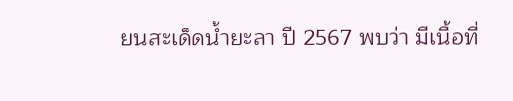ยนสะเด็ดน้ำยะลา ปี 2567 พบว่า มีเนื้อที่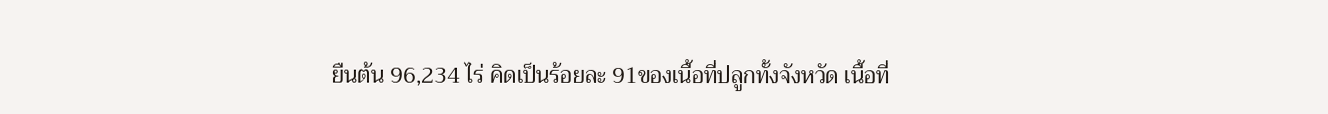ยืนต้น 96,234 ไร่ คิดเป็นร้อยละ 91ของเนื้อที่ปลูกทั้งจังหวัด เนื้อที่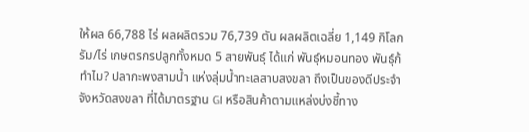ให้ผล 66,788 ไร่ ผลผลิตรวม 76,739 ตัน ผลผลิตเฉลี่ย 1,149 กิโลกรัม/ไร่ เกษตรกรปลูกทั้งหมด 5 สายพันธุ์ ได้แก่ พันธุ์หมอนทอง พันธุ์ก้
ทำไม? ปลากะพงสามน้ำ แห่งลุ่มน้ำทะเลสาบสงขลา ถึงเป็นของดีประจำจังหวัดสงขลา ที่ได้มาตรฐาน GI หรือสินค้าตามแหล่งบ่งชี้ทาง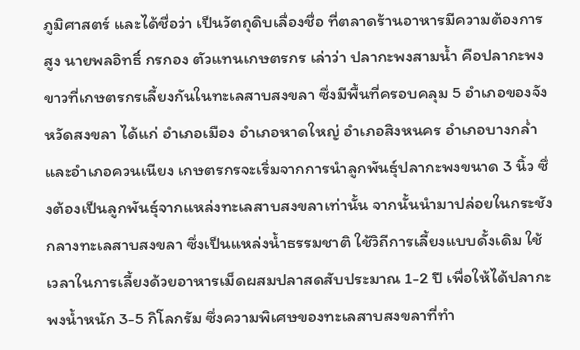ภูมิศาสตร์ และได้ชื่อว่า เป็นวัตถุดิบเลื่องชื่อ ที่ตลาดร้านอาหารมีความต้องการสูง นายพลอิทธิ์ กรกอง ตัวแทนเกษตรกร เล่าว่า ปลากะพงสามน้ำ คือปลากะพงขาวที่เกษตรกรเลี้ยงกันในทะเลสาบสงขลา ซึ่งมีพื้นที่ครอบคลุม 5 อำเภอของจังหวัดสงขลา ได้แก่ อำเภอเมือง อำเภอหาดใหญ่ อำเภอสิงหนคร อำเภอบางกล่ำ และอำเภอควนเนียง เกษตรกรจะเริ่มจากการนำลูกพันธุ์ปลากะพงขนาด 3 นิ้ว ซึ่งต้องเป็นลูกพันธุ์จากแหล่งทะเลสาบสงขลาเท่านั้น จากนั้นนำมาปล่อยในกระชังกลางทะเลสาบสงขลา ซึ่งเป็นแหล่งน้ำธรรมชาติ ใช้วิถีการเลี้ยงแบบดั้งเดิม ใช้เวลาในการเลี้ยงด้วยอาหารเม็ดผสมปลาสดสับประมาณ 1-2 ปี เพื่อให้ได้ปลากะพงน้ำหนัก 3-5 กิโลกรัม ซึ่งความพิเศษของทะเลสาบสงขลาที่ทำ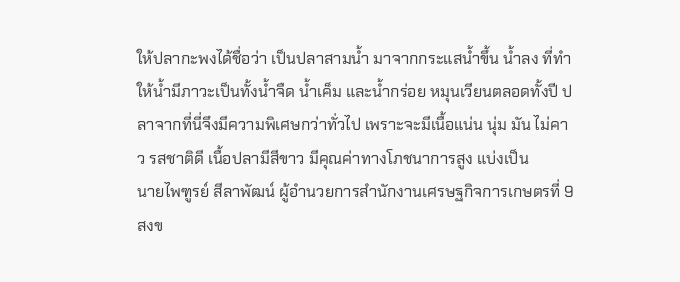ให้ปลากะพงได้ชื่อว่า เป็นปลาสามน้ำ มาจากกระแสน้ำขึ้น น้ำลง ที่ทำให้น้ำมีภาวะเป็นทั้งน้ำจืด น้ำเค็ม และน้ำกร่อย หมุนเวียนตลอดทั้งปี ปลาจากที่นี่จึงมีความพิเศษกว่าทั่วไป เพราะจะมีเนื้อแน่น นุ่ม มัน ไม่คาว รสชาติดี เนื้อปลามีสีขาว มีคุณค่าทางโภชนาการสูง แบ่งเป็น
นายไพฑูรย์ สีลาพัฒน์ ผู้อำนวยการสำนักงานเศรษฐกิจการเกษตรที่ 9 สงข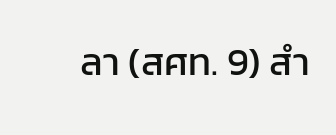ลา (สศท. 9) สำ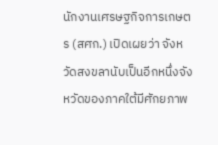นักงานเศรษฐกิจการเกษตร (สศก.) เปิดเผยว่า จังหวัดสงขลานับเป็นอีกหนึ่งจังหวัดของภาคใต้มีศักยภาพ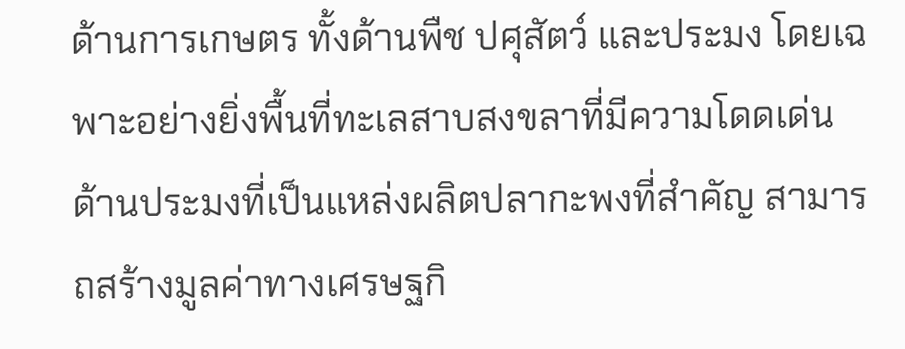ด้านการเกษตร ทั้งด้านพืช ปศุสัตว์ และประมง โดยเฉพาะอย่างยิ่งพื้นที่ทะเลสาบสงขลาที่มีความโดดเด่นด้านประมงที่เป็นแหล่งผลิตปลากะพงที่สำคัญ สามารถสร้างมูลค่าทางเศรษฐกิ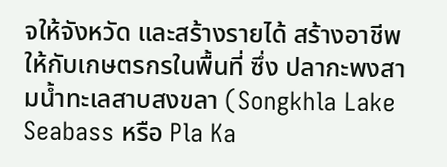จให้จังหวัด และสร้างรายได้ สร้างอาชีพ ให้กับเกษตรกรในพื้นที่ ซึ่ง ปลากะพงสามน้ำทะเลสาบสงขลา (Songkhla Lake Seabass หรือ Pla Ka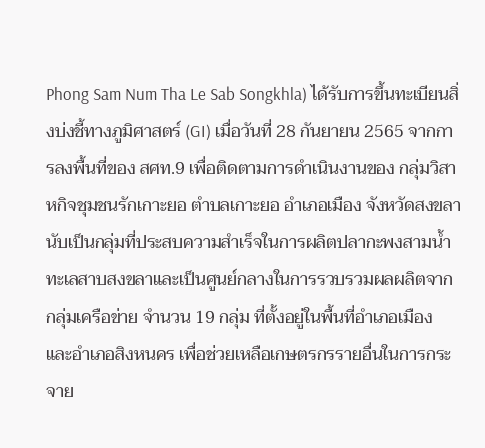Phong Sam Num Tha Le Sab Songkhla) ได้รับการขึ้นทะเบียนสิ่งบ่งชี้ทางภูมิศาสตร์ (GI) เมื่อวันที่ 28 กันยายน 2565 จากการลงพื้นที่ของ สศท.9 เพื่อติดตามการดำเนินงานของ กลุ่มวิสาหกิจชุมชนรักเกาะยอ ตำบลเกาะยอ อำเภอเมือง จังหวัดสงขลา นับเป็นกลุ่มที่ประสบความสำเร็จในการผลิตปลากะพงสามน้ำทะเลสาบสงขลาและเป็นศูนย์กลางในการรวบรวมผลผลิตจากกลุ่มเครือข่าย จำนวน 19 กลุ่ม ที่ตั้งอยู่ในพื้นที่อำเภอเมือง และอำเภอสิงหนคร เพื่อช่วยเหลือเกษตรกรรายอื่นในการกระจาย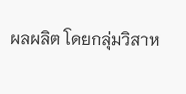ผลผลิต โดยกลุ่มวิสาห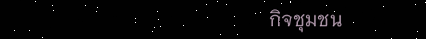กิจชุมชน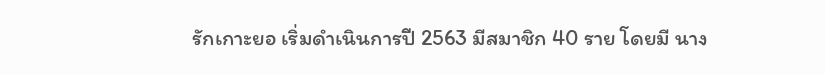รักเกาะยอ เริ่มดำเนินการปี 2563 มีสมาชิก 40 ราย โดยมี นาง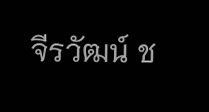จีรวัฒน์ ช